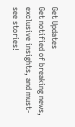Get Updates
Get notified of breaking news, exclusive insights, and must-see stories!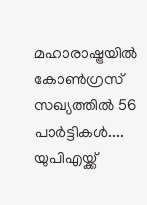മഹാരാഷ്ട്രയില്‍ കോണ്‍ഗ്രസ് സഖ്യത്തില്‍ 56 പാര്‍ട്ടികള്‍.... യുപിഎയ്ക്ക്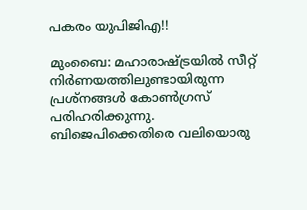പകരം യുപിജിഎ!!

മുംബൈ: മഹാരാഷ്ട്രയില്‍ സീറ്റ് നിര്‍ണയത്തിലുണ്ടായിരുന്ന പ്രശ്‌നങ്ങള്‍ കോണ്‍ഗ്രസ് പരിഹരിക്കുന്നു. ബിജെപിക്കെതിരെ വലിയൊരു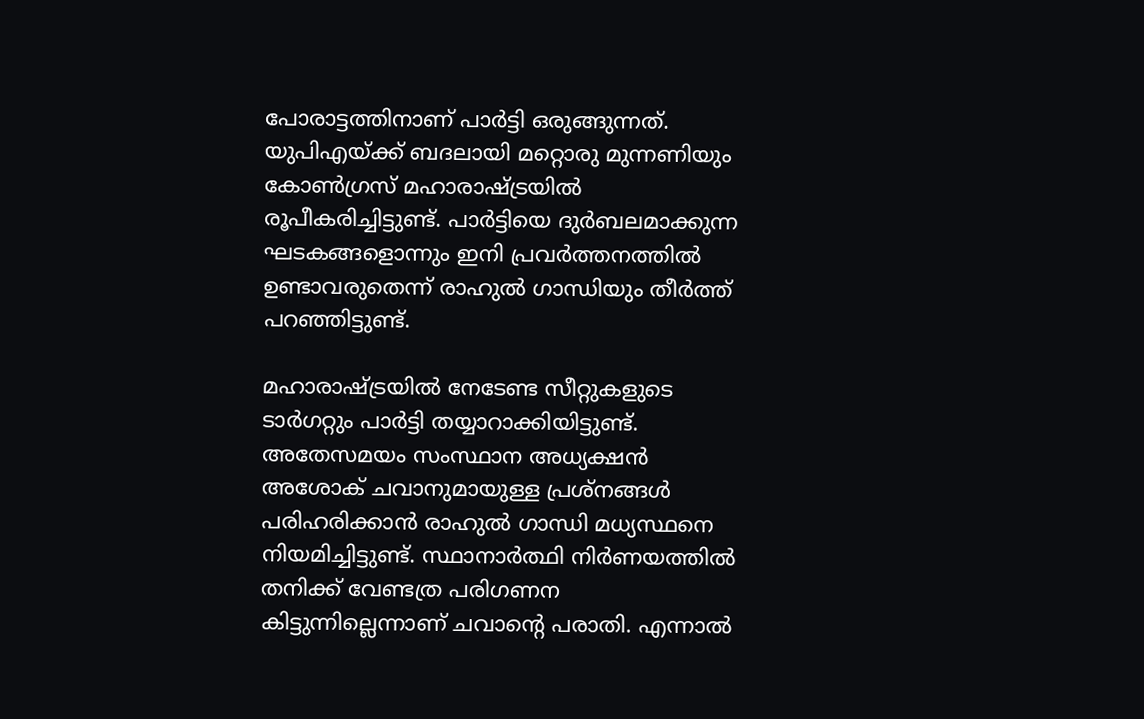പോരാട്ടത്തിനാണ് പാര്‍ട്ടി ഒരുങ്ങുന്നത്. യുപിഎയ്ക്ക് ബദലായി മറ്റൊരു മുന്നണിയും കോണ്‍ഗ്രസ് മഹാരാഷ്ട്രയില്‍ രൂപീകരിച്ചിട്ടുണ്ട്. പാര്‍ട്ടിയെ ദുര്‍ബലമാക്കുന്ന ഘടകങ്ങളൊന്നും ഇനി പ്രവര്‍ത്തനത്തില്‍ ഉണ്ടാവരുതെന്ന് രാഹുല്‍ ഗാന്ധിയും തീര്‍ത്ത് പറഞ്ഞിട്ടുണ്ട്.

മഹാരാഷ്ട്രയില്‍ നേടേണ്ട സീറ്റുകളുടെ ടാര്‍ഗറ്റും പാര്‍ട്ടി തയ്യാറാക്കിയിട്ടുണ്ട്. അതേസമയം സംസ്ഥാന അധ്യക്ഷന്‍ അശോക് ചവാനുമായുള്ള പ്രശ്‌നങ്ങള്‍ പരിഹരിക്കാന്‍ രാഹുല്‍ ഗാന്ധി മധ്യസ്ഥനെ നിയമിച്ചിട്ടുണ്ട്. സ്ഥാനാര്‍ത്ഥി നിര്‍ണയത്തില്‍ തനിക്ക് വേണ്ടത്ര പരിഗണന കിട്ടുന്നില്ലെന്നാണ് ചവാന്റെ പരാതി. എന്നാല്‍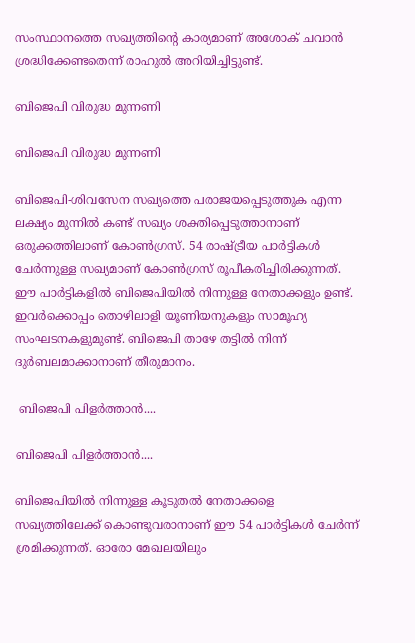സംസ്ഥാനത്തെ സഖ്യത്തിന്റെ കാര്യമാണ് അശോക് ചവാന്‍ ശ്രദ്ധിക്കേണ്ടതെന്ന് രാഹുല്‍ അറിയിച്ചിട്ടുണ്ട്.

ബിജെപി വിരുദ്ധ മുന്നണി

ബിജെപി വിരുദ്ധ മുന്നണി

ബിജെപി-ശിവസേന സഖ്യത്തെ പരാജയപ്പെടുത്തുക എന്ന ലക്ഷ്യം മുന്നില്‍ കണ്ട് സഖ്യം ശക്തിപ്പെടുത്താനാണ് ഒരുക്കത്തിലാണ് കോണ്‍ഗ്രസ്. 54 രാഷ്ട്രീയ പാര്‍ട്ടികള്‍ ചേര്‍ന്നുള്ള സഖ്യമാണ് കോണ്‍ഗ്രസ് രൂപീകരിച്ചിരിക്കുന്നത്. ഈ പാര്‍ട്ടികളില്‍ ബിജെപിയില്‍ നിന്നുള്ള നേതാക്കളും ഉണ്ട്. ഇവര്‍ക്കൊപ്പം തൊഴിലാളി യൂണിയനുകളും സാമൂഹ്യ സംഘടനകളുമുണ്ട്. ബിജെപി താഴേ തട്ടില്‍ നിന്ന് ദുര്‍ബലമാക്കാനാണ് തീരുമാനം.

 ബിജെപി പിളര്‍ത്താന്‍....

ബിജെപി പിളര്‍ത്താന്‍....

ബിജെപിയില്‍ നിന്നുള്ള കൂടുതല്‍ നേതാക്കളെ സഖ്യത്തിലേക്ക് കൊണ്ടുവരാനാണ് ഈ 54 പാര്‍ട്ടികള്‍ ചേര്‍ന്ന് ശ്രമിക്കുന്നത്. ഓരോ മേഖലയിലും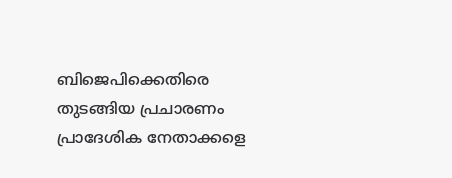ബിജെപിക്കെതിരെ തുടങ്ങിയ പ്രചാരണം പ്രാദേശിക നേതാക്കളെ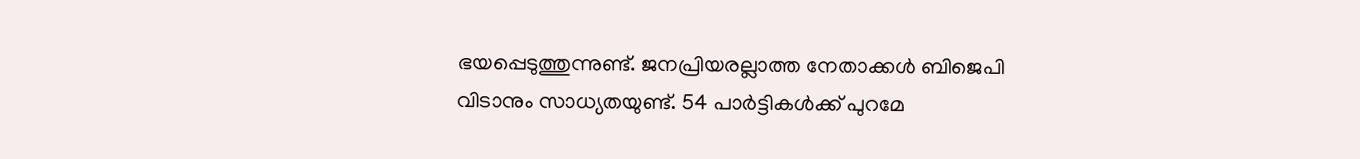ഭയപ്പെടുത്തുന്നുണ്ട്. ജനപ്രിയരല്ലാത്ത നേതാക്കള്‍ ബിജെപി വിടാനും സാധ്യതയുണ്ട്. 54 പാര്‍ട്ടികള്‍ക്ക് പുറമേ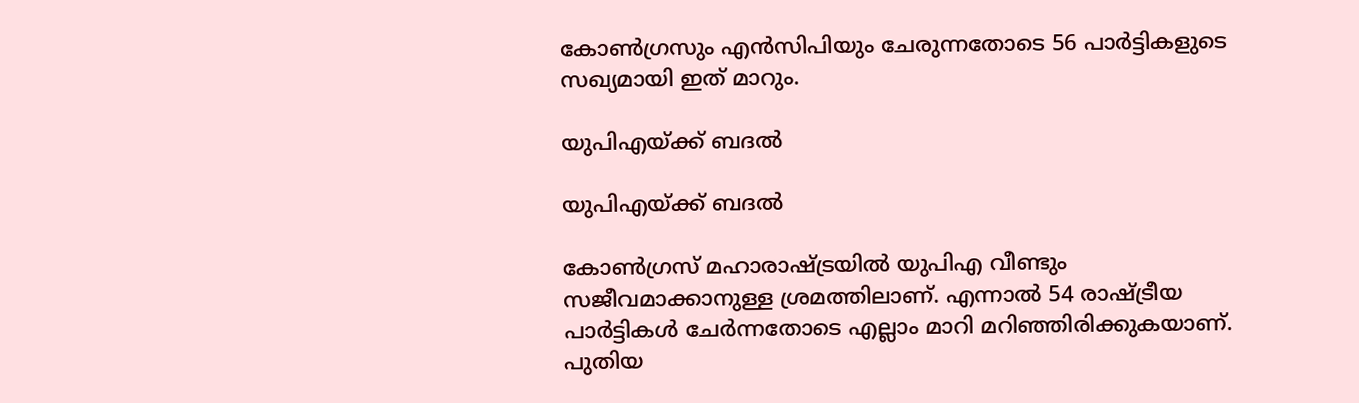കോണ്‍ഗ്രസും എന്‍സിപിയും ചേരുന്നതോടെ 56 പാര്‍ട്ടികളുടെ സഖ്യമായി ഇത് മാറും.

യുപിഎയ്ക്ക് ബദല്‍

യുപിഎയ്ക്ക് ബദല്‍

കോണ്‍ഗ്രസ് മഹാരാഷ്ട്രയില്‍ യുപിഎ വീണ്ടും സജീവമാക്കാനുള്ള ശ്രമത്തിലാണ്. എന്നാല്‍ 54 രാഷ്ട്രീയ പാര്‍ട്ടികള്‍ ചേര്‍ന്നതോടെ എല്ലാം മാറി മറിഞ്ഞിരിക്കുകയാണ്. പുതിയ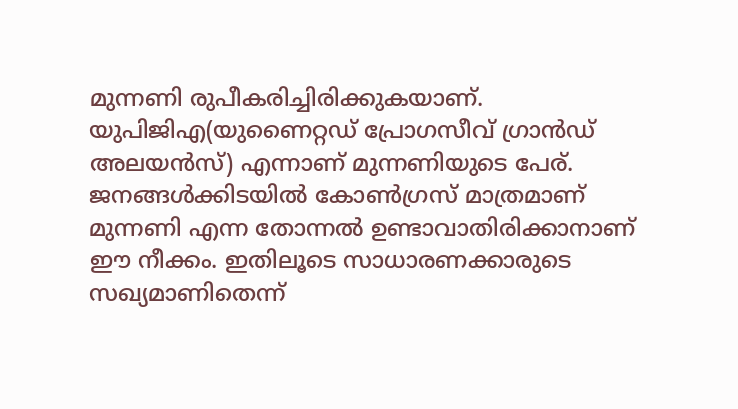മുന്നണി രുപീകരിച്ചിരിക്കുകയാണ്. യുപിജിഎ(യുണൈറ്റഡ് പ്രോഗസീവ് ഗ്രാന്‍ഡ് അലയന്‍സ്) എന്നാണ് മുന്നണിയുടെ പേര്. ജനങ്ങള്‍ക്കിടയില്‍ കോണ്‍ഗ്രസ് മാത്രമാണ് മുന്നണി എന്ന തോന്നല്‍ ഉണ്ടാവാതിരിക്കാനാണ് ഈ നീക്കം. ഇതിലൂടെ സാധാരണക്കാരുടെ സഖ്യമാണിതെന്ന്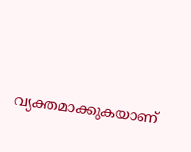വ്യക്തമാക്കുകയാണ്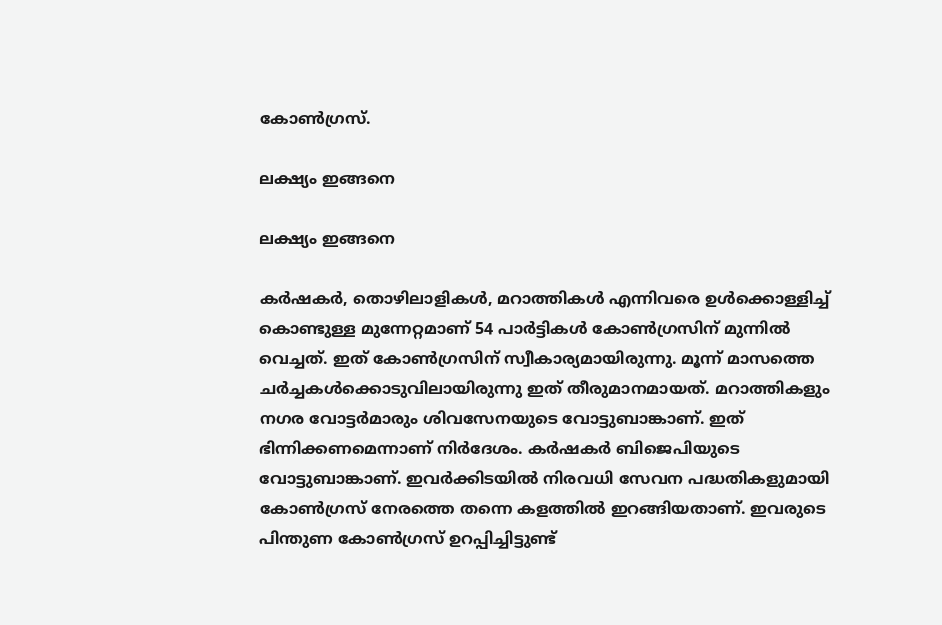കോണ്‍ഗ്രസ്.

ലക്ഷ്യം ഇങ്ങനെ

ലക്ഷ്യം ഇങ്ങനെ

കര്‍ഷകര്‍, തൊഴിലാളികള്‍, മറാത്തികള്‍ എന്നിവരെ ഉള്‍ക്കൊള്ളിച്ച് കൊണ്ടുള്ള മുന്നേറ്റമാണ് 54 പാര്‍ട്ടികള്‍ കോണ്‍ഗ്രസിന് മുന്നില്‍ വെച്ചത്. ഇത് കോണ്‍ഗ്രസിന് സ്വീകാര്യമായിരുന്നു. മൂന്ന് മാസത്തെ ചര്‍ച്ചകള്‍ക്കൊടുവിലായിരുന്നു ഇത് തീരുമാനമായത്. മറാത്തികളും നഗര വോട്ടര്‍മാരും ശിവസേനയുടെ വോട്ടുബാങ്കാണ്. ഇത് ഭിന്നിക്കണമെന്നാണ് നിര്‍ദേശം. കര്‍ഷകര്‍ ബിജെപിയുടെ വോട്ടുബാങ്കാണ്. ഇവര്‍ക്കിടയില്‍ നിരവധി സേവന പദ്ധതികളുമായി കോണ്‍ഗ്രസ് നേരത്തെ തന്നെ കളത്തില്‍ ഇറങ്ങിയതാണ്. ഇവരുടെ പിന്തുണ കോണ്‍ഗ്രസ് ഉറപ്പിച്ചിട്ടുണ്ട്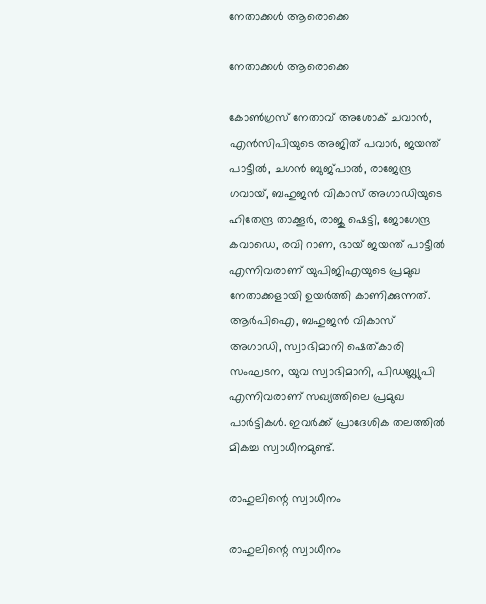നേതാക്കള്‍ ആരൊക്കെ

നേതാക്കള്‍ ആരൊക്കെ

കോണ്‍ഗ്രസ് നേതാവ് അശോക് ചവാന്‍, എന്‍സിപിയുടെ അജിത് പവാര്‍, ജയന്ത് പാട്ടീല്‍, ചഗന്‍ ബുജ്പാല്‍, രാജേന്ദ്ര ഗവായ്, ബഹുജന്‍ വികാസ് അഗാഡിയുടെ ഹിതേന്ദ്ര താക്കൂര്‍, രാജു ഷെട്ടി, ജോഗേന്ദ്ര കവാഡെ, രവി റാണ, ഭായ് ജയന്ത് പാട്ടീല്‍ എന്നിവരാണ് യുപിജിഎയുടെ പ്രമുഖ നേതാക്കളായി ഉയര്‍ത്തി കാണിക്കുന്നത്. ആര്‍പിഐ, ബഹുജന്‍ വികാസ് അഗാഡി, സ്വാഭിമാനി ഷെത്കാരി സംഘടന, യുവ സ്വാഭിമാനി, പിഡബ്ല്യുപി എന്നിവരാണ് സഖ്യത്തിലെ പ്രമുഖ പാര്‍ട്ടികള്‍. ഇവര്‍ക്ക് പ്രാദേശിക തലത്തില്‍ മികച്ച സ്വാധീനമുണ്ട്.

രാഹുലിന്റെ സ്വാധീനം

രാഹുലിന്റെ സ്വാധീനം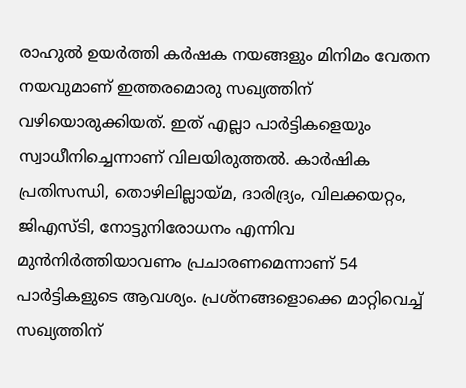രാഹുല്‍ ഉയര്‍ത്തി കര്‍ഷക നയങ്ങളും മിനിമം വേതന നയവുമാണ് ഇത്തരമൊരു സഖ്യത്തിന് വഴിയൊരുക്കിയത്. ഇത് എല്ലാ പാര്‍ട്ടികളെയും സ്വാധീനിച്ചെന്നാണ് വിലയിരുത്തല്‍. കാര്‍ഷിക പ്രതിസന്ധി, തൊഴിലില്ലായ്മ, ദാരിദ്ര്യം, വിലക്കയറ്റം, ജിഎസ്ടി, നോട്ടുനിരോധനം എന്നിവ മുന്‍നിര്‍ത്തിയാവണം പ്രചാരണമെന്നാണ് 54 പാര്‍ട്ടികളുടെ ആവശ്യം. പ്രശ്‌നങ്ങളൊക്കെ മാറ്റിവെച്ച് സഖ്യത്തിന്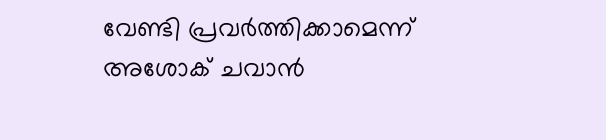വേണ്ടി പ്രവര്‍ത്തിക്കാമെന്ന് അശോക് ചവാന്‍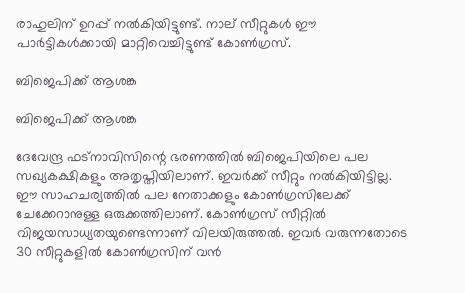രാഹുലിന് ഉറപ്പ് നല്‍കിയിട്ടുണ്ട്. നാല് സീറ്റുകള്‍ ഈ പാര്‍ട്ടികള്‍ക്കായി മാറ്റിവെച്ചിട്ടുണ്ട് കോണ്‍ഗ്രസ്.

ബിജെപിക്ക് ആശങ്ക

ബിജെപിക്ക് ആശങ്ക

ദേവേന്ദ്ര ഫട്‌നാവിസിന്റെ ഭരണത്തില്‍ ബിജെപിയിലെ പല സഖ്യകക്ഷികളും അതൃപ്തിയിലാണ്. ഇവര്‍ക്ക് സീറ്റും നല്‍കിയിട്ടില്ല. ഈ സാഹചര്യത്തില്‍ പല നേതാക്കളും കോണ്‍ഗ്രസിലേക്ക് ചേക്കേറാനുള്ള ഒരുക്കത്തിലാണ്. കോണ്‍ഗ്രസ് സീറ്റില്‍ വിജയസാധ്യതയുണ്ടെന്നാണ് വിലയിരുത്തല്‍. ഇവര്‍ വരുന്നതോടെ 30 സീറ്റുകളില്‍ കോണ്‍ഗ്രസിന് വന്‍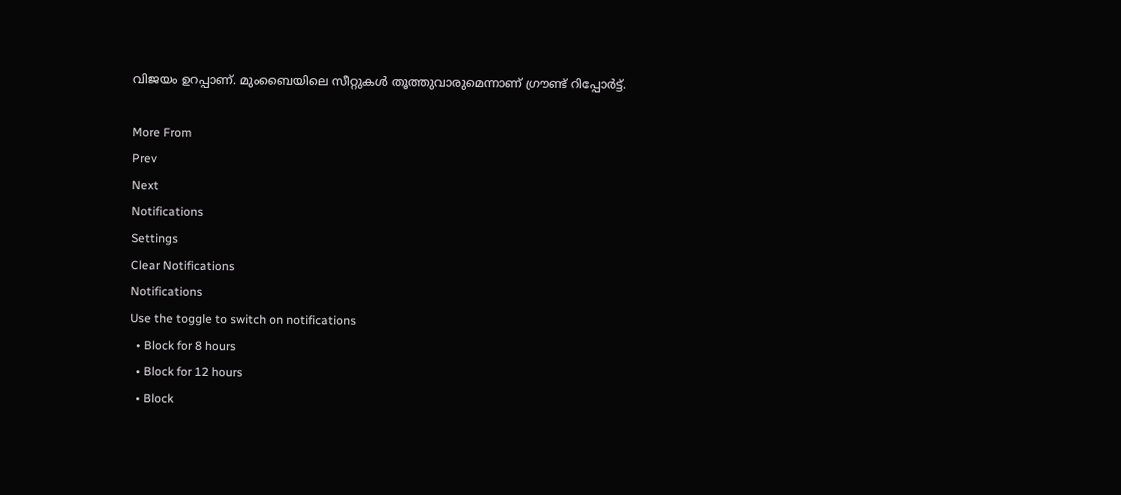വിജയം ഉറപ്പാണ്. മുംബൈയിലെ സീറ്റുകള്‍ തൂത്തുവാരുമെന്നാണ് ഗ്രൗണ്ട് റിപ്പോര്‍ട്ട്.

More From
Prev
Next
Notifications
Settings
Clear Notifications
Notifications
Use the toggle to switch on notifications
  • Block for 8 hours
  • Block for 12 hours
  • Block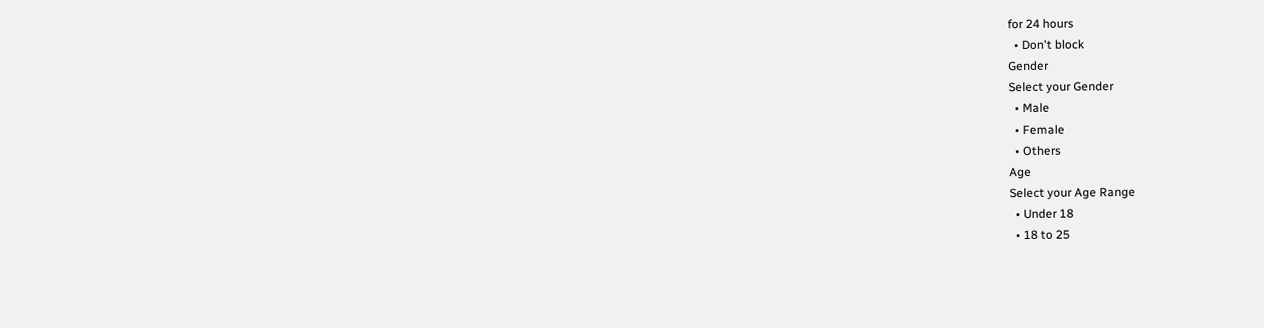for 24 hours
  • Don't block
Gender
Select your Gender
  • Male
  • Female
  • Others
Age
Select your Age Range
  • Under 18
  • 18 to 25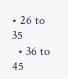• 26 to 35
  • 36 to 45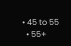• 45 to 55
  • 55+